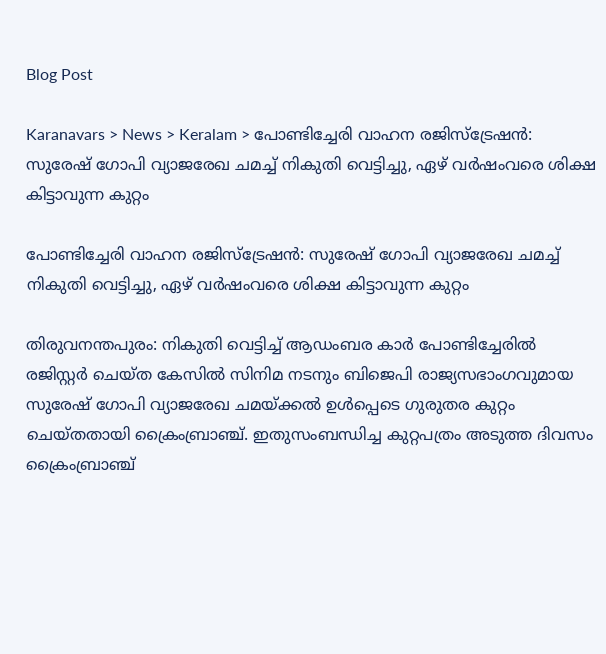Blog Post

Karanavars > News > Keralam > പോണ്ടിച്ചേരി വാഹന രജിസ്ട്രേഷന്‍: സുരേഷ് ഗോപി വ്യാജരേഖ ചമച്ച്‌ നികുതി വെട്ടിച്ചു, ഏഴ് വര്‍ഷംവരെ ശിക്ഷ കിട്ടാവുന്ന കുറ്റം

പോണ്ടിച്ചേരി വാഹന രജിസ്ട്രേഷന്‍: സുരേഷ് ഗോപി വ്യാജരേഖ ചമച്ച്‌ നികുതി വെട്ടിച്ചു, ഏഴ് വര്‍ഷംവരെ ശിക്ഷ കിട്ടാവുന്ന കുറ്റം

തിരുവനന്തപുരം: നികുതി വെട്ടിച്ച്‌ ആഡംബര കാര്‍ പോണ്ടിച്ചേരില്‍ രജിസ്റ്റര്‍ ചെയ്ത കേസില്‍ സിനിമ നടനും ബിജെപി രാജ്യസഭാംഗവുമായ സുരേഷ് ഗോപി വ്യാജരേഖ ചമയ്ക്കല്‍ ഉള്‍പ്പെടെ ഗുരുതര കുറ്റം ചെയ്തതായി ക്രൈംബ്രാഞ്ച്. ഇതുസംബന്ധിച്ച കുറ്റപത്രം അടുത്ത ദിവസം ക്രൈംബ്രാഞ്ച്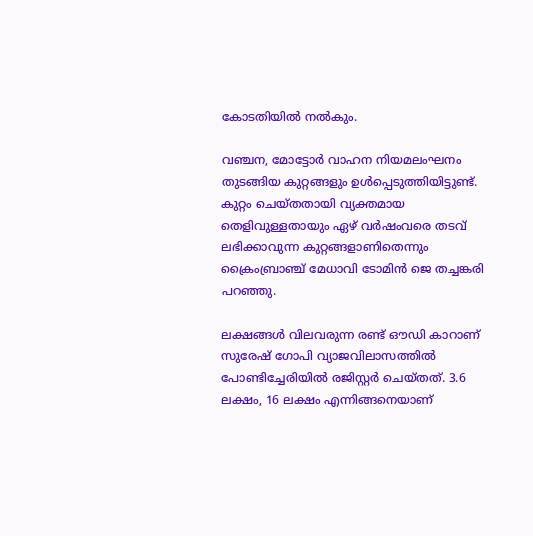കോടതിയില്‍ നല്‍കും.

വഞ്ചന, മോട്ടോര്‍ വാഹന നിയമലംഘനം തുടങ്ങിയ കുറ്റങ്ങളും ഉള്‍പ്പെടുത്തിയിട്ടുണ്ട്. കുറ്റം ചെയ്തതായി വ്യക്തമായ തെളിവുള്ളതായും ഏഴ് വര്‍ഷംവരെ തടവ് ലഭിക്കാവുന്ന കുറ്റങ്ങളാണിതെന്നും ക്രൈംബ്രാഞ്ച് മേധാവി ടോമിന്‍ ജെ തച്ചങ്കരി പറഞ്ഞു.

ലക്ഷങ്ങള്‍ വിലവരുന്ന രണ്ട് ഔഡി കാറാണ് സുരേഷ് ഗോപി വ്യാജവിലാസത്തില്‍ പോണ്ടിച്ചേരിയില്‍ രജിസ്റ്റര്‍ ചെയ്തത്. 3.6 ലക്ഷം, 16 ലക്ഷം എന്നിങ്ങനെയാണ്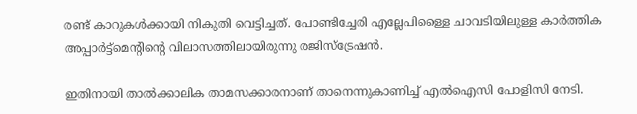രണ്ട് കാറുകള്‍ക്കായി നികുതി വെട്ടിച്ചത്. പോണ്ടിച്ചേരി എല്ലേപിള്ളൈ ചാവടിയിലുള്ള കാര്‍ത്തിക അപ്പാര്‍ട്ട്മെന്റിന്റെ വിലാസത്തിലായിരുന്നു രജിസ്ട്രേഷന്‍.

ഇതിനായി താല്‍ക്കാലിക താമസക്കാരനാണ് താനെന്നുകാണിച്ച്‌ എല്‍ഐസി പോളിസി നേടി.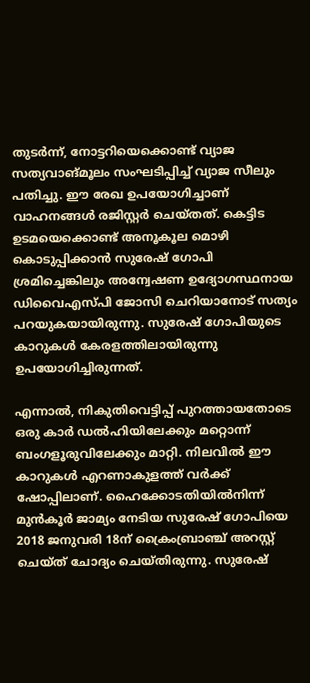തുടര്‍ന്ന്, നോട്ടറിയെക്കൊണ്ട് വ്യാജ സത്യവാങ്മൂലം സംഘടിപ്പിച്ച്‌ വ്യാജ സീലും പതിച്ചു. ഈ രേഖ ഉപയോഗിച്ചാണ് വാഹനങ്ങള്‍ രജിസ്റ്റര്‍ ചെയ്തത്. കെട്ടിട ഉടമയെക്കൊണ്ട് അനൂകൂല മൊഴി കൊടുപ്പിക്കാന്‍ സുരേഷ് ഗോപി ശ്രമിച്ചെങ്കിലും അന്വേഷണ ഉദ്യോഗസ്ഥനായ ഡിവൈഎസ്പി ജോസി ചെറിയാനോട് സത്യം പറയുകയായിരുന്നു. സുരേഷ് ഗോപിയുടെ കാറുകള്‍ കേരളത്തിലായിരുന്നു ഉപയോഗിച്ചിരുന്നത്.

എന്നാല്‍, നികുതിവെട്ടിപ്പ് പുറത്തായതോടെ ഒരു കാര്‍ ഡല്‍ഹിയിലേക്കും മറ്റൊന്ന് ബംഗളൂരുവിലേക്കും മാറ്റി. നിലവില്‍ ഈ കാറുകള്‍ എറണാകുളത്ത് വര്‍ക്ക് ഷോപ്പിലാണ്. ഹൈക്കോടതിയില്‍നിന്ന് മുന്‍കൂര്‍ ജാമ്യം നേടിയ സുരേഷ് ഗോപിയെ 2018 ജനുവരി 18ന് ക്രൈംബ്രാഞ്ച് അറസ്റ്റ് ചെയ്ത് ചോദ്യം ചെയ്തിരുന്നു. സുരേഷ്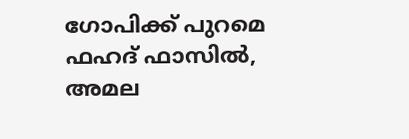ഗോപിക്ക് പുറമെ ഫഹദ് ഫാസില്‍, അമല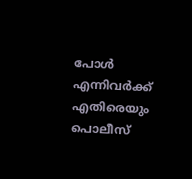പോള്‍ എന്നിവര്‍ക്ക് എതിരെയും പൊലീസ്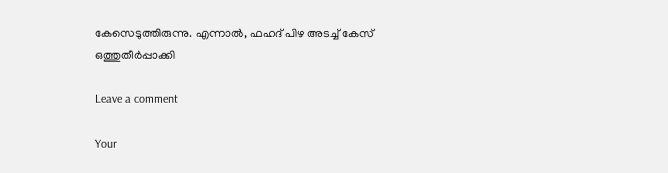കേസെടുത്തിരുന്നു. എന്നാല്‍, ഫഹദ് പിഴ അടച്ച്‌ കേസ് ഒത്തുതീര്‍പ്പാക്കി

Leave a comment

Your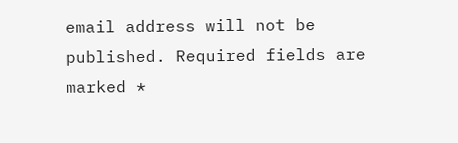email address will not be published. Required fields are marked *